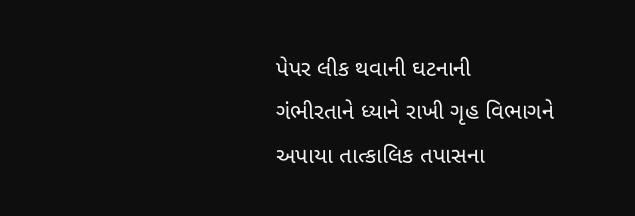પેપર લીક થવાની ઘટનાની ગંભીરતાને ધ્યાને રાખી ગૃહ વિભાગને અપાયા તાત્કાલિક તપાસના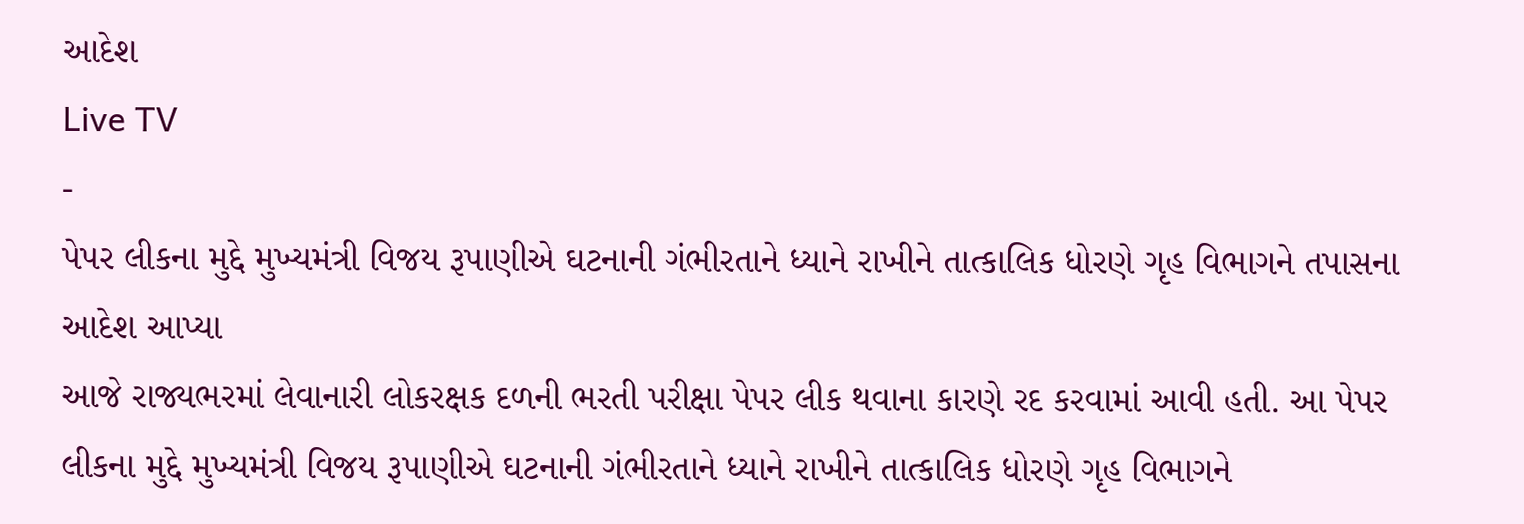આદેશ
Live TV
-
પેપર લીકના મુદ્દે મુખ્યમંત્રી વિજય રૂપાણીએ ઘટનાની ગંભીરતાને ધ્યાને રાખીને તાત્કાલિક ધોરણે ગૃહ વિભાગને તપાસના આદેશ આપ્યા
આજે રાજ્યભરમાં લેવાનારી લોકરક્ષક દળની ભરતી પરીક્ષા પેપર લીક થવાના કારણે રદ કરવામાં આવી હતી. આ પેપર લીકના મુદ્દે મુખ્યમંત્રી વિજય રૂપાણીએ ઘટનાની ગંભીરતાને ધ્યાને રાખીને તાત્કાલિક ધોરણે ગૃહ વિભાગને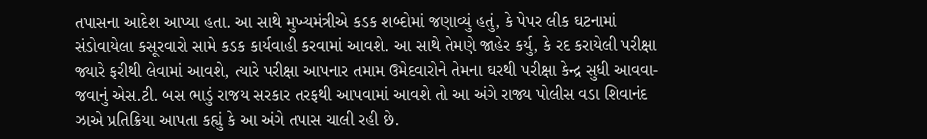તપાસના આદેશ આપ્યા હતા. આ સાથે મુખ્યમંત્રીએ કડક શબ્દોમાં જણાવ્યું હતું, કે પેપર લીક ઘટનામાં સંડોવાયેલા કસૂરવારો સામે કડક કાર્યવાહી કરવામાં આવશે. આ સાથે તેમણે જાહેર કર્યુ, કે રદ કરાયેલી પરીક્ષા જ્યારે ફરીથી લેવામાં આવશે, ત્યારે પરીક્ષા આપનાર તમામ ઉમેદવારોને તેમના ઘરથી પરીક્ષા કેન્દ્ર સુધી આવવા-જવાનું એસ.ટી. બસ ભાડું રાજય સરકાર તરફથી આપવામાં આવશે તો આ અંગે રાજ્ય પોલીસ વડા શિવાનંદ ઝાએ પ્રતિક્રિયા આપતા કહ્યું કે આ અંગે તપાસ ચાલી રહી છે.